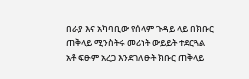በራያ እና አካባቢው የሰላም ጉዳይ ላይ በክቡር ጠቅላይ ሚንስትሩ መሪነት ውይይት ተደርጓል
አቶ ፍፁም አረጋ እንደገለፁት ክቡር ጠቅላይ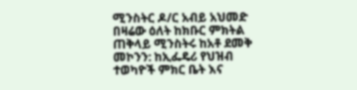ሚንስትር ዶ/ር አብይ አህመድ በዛሬው ዕለት ከክቡር ምክትል ጠቅላይ ሚንስትሩ ከአቶ ደመቅ መኮንን: ከኢፌዴሪ የህዝብ ተወካዮች ምክር ቤት እና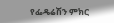የፌዴሬሽን ምክር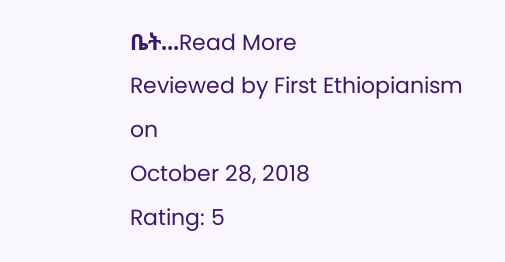ቤት...Read More
Reviewed by First Ethiopianism
on
October 28, 2018
Rating: 5